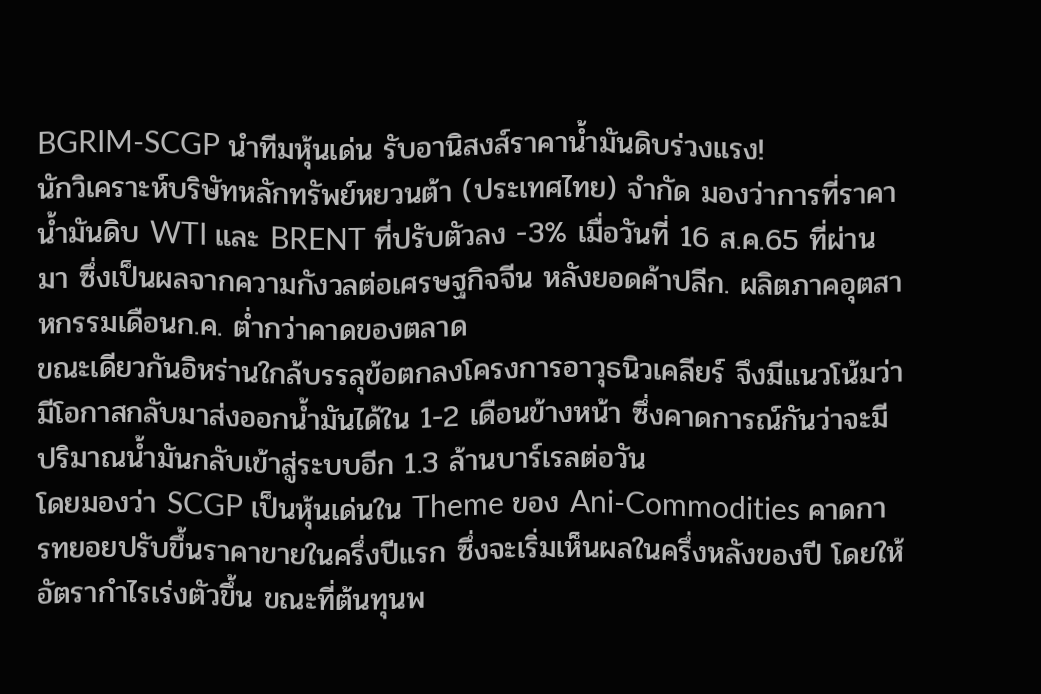BGRIM-SCGP นำทีมหุ้นเด่น รับอานิสงส์ราคาน้ำมันดิบร่วงแรง!
นักวิเคราะห์บริษัทหลักทรัพย์หยวนต้า (ประเทศไทย) จำกัด มองว่าการที่ราคาน้ำมันดิบ WTI และ BRENT ที่ปรับตัวลง -3% เมื่อวันที่ 16 ส.ค.65 ที่ผ่านมา ซึ่งเป็นผลจากความกังวลต่อเศรษฐกิจจีน หลังยอดค้าปลีก. ผลิตภาคอุตสาหกรรมเดือนก.ค. ต่ำกว่าคาดของตลาด
ขณะเดียวกันอิหร่านใกล้บรรลุข้อตกลงโครงการอาวุธนิวเคลียร์ จึงมีแนวโน้มว่ามีโอกาสกลับมาส่งออกน้ำมันได้ใน 1-2 เดือนข้างหน้า ซึ่งคาดการณ์กันว่าจะมีปริมาณน้ำมันกลับเข้าสู่ระบบอีก 1.3 ล้านบาร์เรลต่อวัน
โดยมองว่า SCGP เป็นหุ้นเด่นใน Theme ของ Ani-Commodities คาดการทยอยปรับขึ้นราคาขายในครึ่งปีแรก ซึ่งจะเริ่มเห็นผลในครึ่งหลังของปี โดยให้อัตรากำไรเร่งตัวขึ้น ขณะที่ต้นทุนพ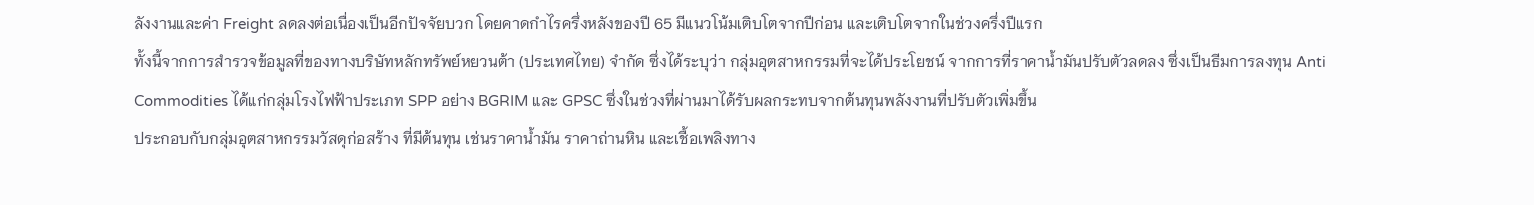ลังงานและค่า Freight ลดลงต่อเนื่องเป็นอีกปัจจัยบวก โดยคาดกำไรครึ่งหลังของปี 65 มีแนวโน้มเติบโตจากปีก่อน และเติบโตจากในช่วงครึ่งปีแรก
ทั้งนี้จากการสำรวจข้อมูลที่ของทางบริษัทหลักทรัพย์หยวนต้า (ประเทศไทย) จำกัด ซึ่งได้ระบุว่า กลุ่มอุตสาหกรรมที่จะได้ประโยชน์ จากการที่ราคาน้ำมันปรับตัวลดลง ซึ่งเป็นธีมการลงทุน Anti Commodities ได้แก่กลุ่มโรงไฟฟ้าประเภท SPP อย่าง BGRIM และ GPSC ซึ่งในช่วงที่ผ่านมาได้รับผลกระทบจากต้นทุนพลังงานที่ปรับตัวเพิ่มขึ้น
ประกอบกับกลุ่มอุตสาหกรรมวัสดุก่อสร้าง ที่มีต้นทุน เช่นราคาน้ำมัน ราคาถ่านหิน และเชื้อเพลิงทาง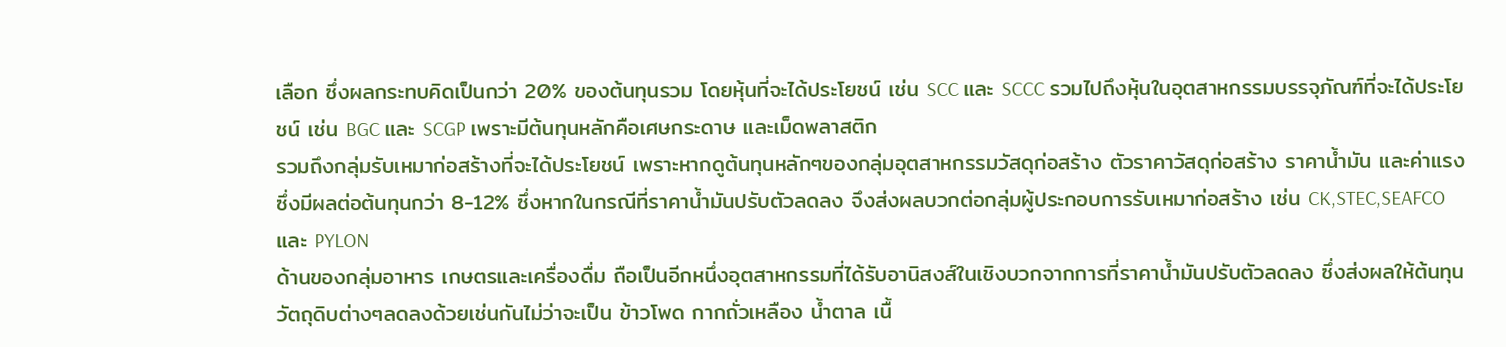เลือก ซึ่งผลกระทบคิดเป็นกว่า 20% ของต้นทุนรวม โดยหุ้นที่จะได้ประโยชน์ เช่น SCC และ SCCC รวมไปถึงหุ้นในอุตสาหกรรมบรรจุภัณฑ์ที่จะได้ประโยชน์ เช่น BGC และ SCGP เพราะมีต้นทุนหลักคือเศษกระดาษ และเม็ดพลาสติก
รวมถึงกลุ่มรับเหมาก่อสร้างที่จะได้ประโยชน์ เพราะหากดูต้นทุนหลักๆของกลุ่มอุตสาหกรรมวัสดุก่อสร้าง ตัวราคาวัสดุก่อสร้าง ราคาน้ำมัน และค่าแรง ซึ่งมีผลต่อต้นทุนกว่า 8-12% ซึ่งหากในกรณีที่ราคาน้ำมันปรับตัวลดลง จึงส่งผลบวกต่อกลุ่มผู้ประกอบการรับเหมาก่อสร้าง เช่น CK,STEC,SEAFCO และ PYLON
ด้านของกลุ่มอาหาร เกษตรและเครื่องดื่ม ถือเป็นอีกหนึ่งอุตสาหกรรมที่ได้รับอานิสงส์ในเชิงบวกจากการที่ราคาน้ำมันปรับตัวลดลง ซึ่งส่งผลให้ต้นทุนวัตถุดิบต่างๆลดลงด้วยเช่นกันไม่ว่าจะเป็น ข้าวโพด กากถั่วเหลือง น้ำตาล เนื้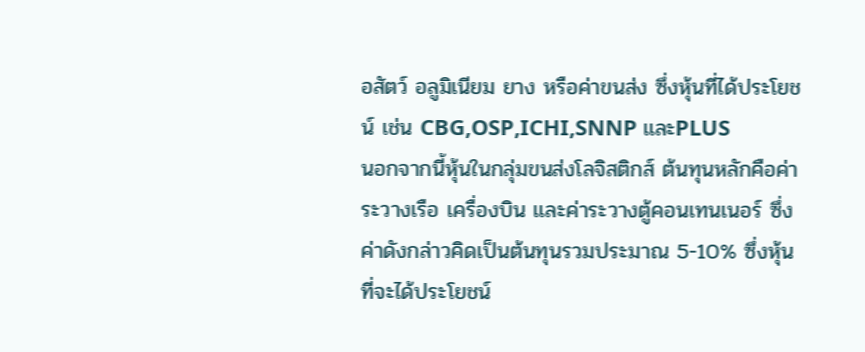อสัตว์ อลูมิเนียม ยาง หรือค่าขนส่ง ซึ่งหุ้นที่ได้ประโยชน์ เช่น CBG,OSP,ICHI,SNNP และPLUS
นอกจากนี้หุ้นในกลุ่มขนส่งโลจิสติกส์ ต้นทุนหลักคือค่าระวางเรือ เครื่องบิน และค่าระวางตู้คอนเทนเนอร์ ซึ่งค่าดังกล่าวคิดเป็นต้นทุนรวมประมาณ 5-10% ซึ่งหุ้นที่จะได้ประโยชน์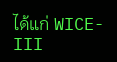ได้แก่ WICE-III